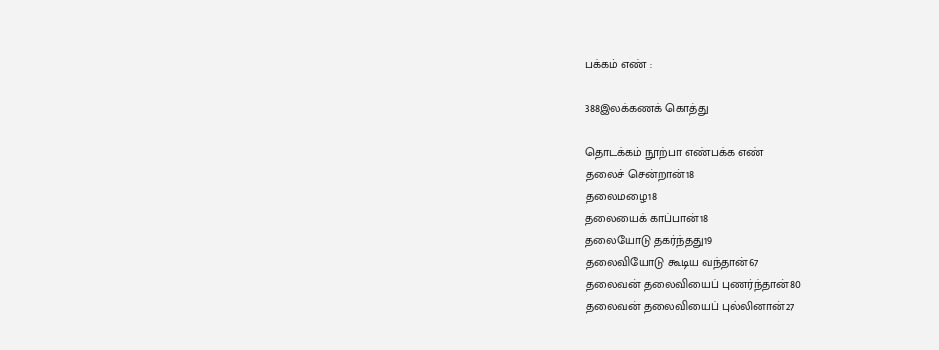பக்கம் எண் :

388இலக்கணக் கொத்து

தொடக்கம் நூற்பா எண்பக்க எண்
தலைச் சென்றான்18
தலைமழை18
தலையைக் காப்பான்18
தலையோடு தகர்ந்தது19
தலைவியோடு கூடிய வந்தான்67
தலைவன் தலைவியைப் புணர்ந்தான்80
தலைவன் தலைவியைப் புல்லினான்27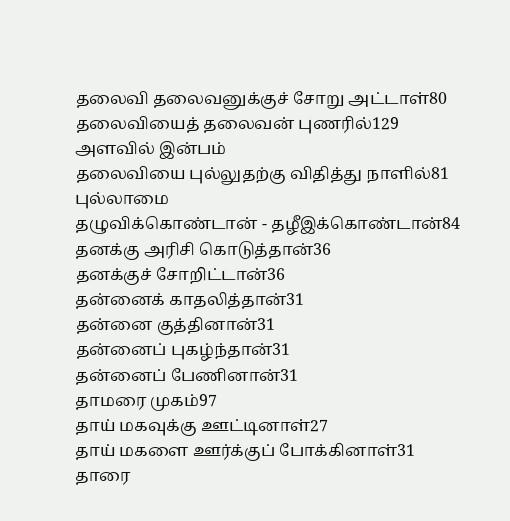தலைவி தலைவனுக்குச் சோறு அட்டாள்80
தலைவியைத் தலைவன் புணரில்129
அளவில் இன்பம்
தலைவியை புல்லுதற்கு விதித்து நாளில்81
புல்லாமை
தழுவிக்கொண்டான் - தழீஇக்கொண்டான்84
தனக்கு அரிசி கொடுத்தான்36
தனக்குச் சோறிட்டான்36
தன்னைக் காதலித்தான்31
தன்னை குத்தினான்31
தன்னைப் புகழ்ந்தான்31
தன்னைப் பேணினான்31
தாமரை முகம்97
தாய் மகவுக்கு ஊட்டினாள்27
தாய் மகளை ஊர்க்குப் போக்கினாள்31
தாரை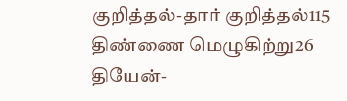குறித்தல்-தார் குறித்தல்115
திண்ணை மெழுகிற்று26
தியேன்-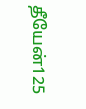தீயேன்125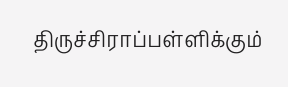திருச்சிராப்பள்ளிக்கும்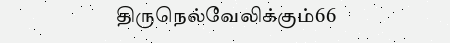திருநெல்வேலிக்கும்66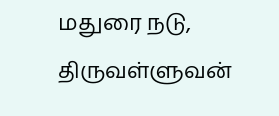மதுரை நடு,
திருவள்ளுவன்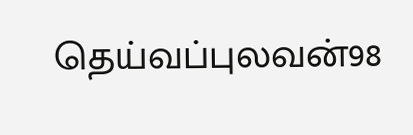தெய்வப்புலவன்98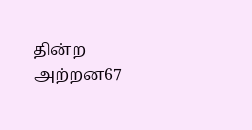தின்ற அற்றன67